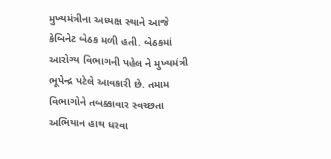મુખ્યમંત્રીના અધ્યક્ષ સ્થાને આજે કેબિનેટ બેઠક મળી હતી. બેઠકમાં આરોગ્ય વિભાગની પહેલ ને મુખ્યમંત્રી ભૂપેન્દ્ર પટેલે આવકારી છે. તમામ વિભાગોને તબક્કાવાર સ્વચ્છતા અભિયાન હાથ ધરવા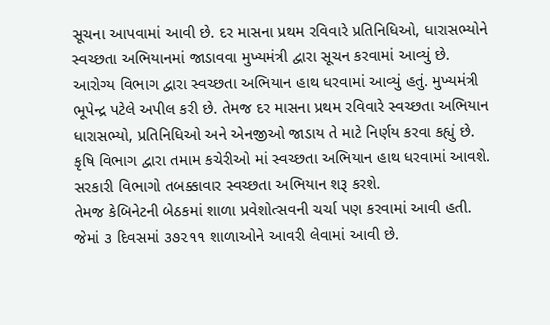સૂચના આપવામાં આવી છે. દર માસના પ્રથમ રવિવારે પ્રતિનિધિઓ, ધારાસભ્યોને સ્વચ્છતા અભિયાનમાં જાડાવવા મુખ્યમંત્રી દ્વારા સૂચન કરવામાં આવ્યું છે. આરોગ્ય વિભાગ દ્વારા સ્વચ્છતા અભિયાન હાથ ધરવામાં આવ્યું હતું. મુખ્યમંત્રી ભૂપેન્દ્ર પટેલે અપીલ કરી છે. તેમજ દર માસના પ્રથમ રવિવારે સ્વચ્છતા અભિયાન ધારાસભ્યો, પ્રતિનિધિઓ અને એનજીઓ જાડાય તે માટે નિર્ણય કરવા કહ્યું છે. કૃષિ વિભાગ દ્વારા તમામ કચેરીઓ માં સ્વચ્છતા અભિયાન હાથ ધરવામાં આવશે. સરકારી વિભાગો તબક્કાવાર સ્વચ્છતા અભિયાન શરૂ કરશે.
તેમજ કેબિનેટની બેઠકમાં શાળા પ્રવેશોત્સવની ચર્ચા પણ કરવામાં આવી હતી. જેમાં ૩ દિવસમાં ૩૭૨૧૧ શાળાઓને આવરી લેવામાં આવી છે.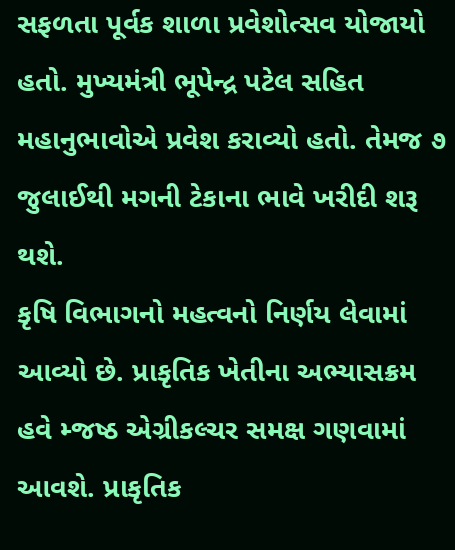સફળતા પૂર્વક શાળા પ્રવેશોત્સવ યોજાયો હતો. મુખ્યમંત્રી ભૂપેન્દ્ર પટેલ સહિત મહાનુભાવોએ પ્રવેશ કરાવ્યો હતો. તેમજ ૭ જુલાઈથી મગની ટેકાના ભાવે ખરીદી શરૂ થશે.
કૃષિ વિભાગનો મહત્વનો નિર્ણય લેવામાં આવ્યો છે. પ્રાકૃતિક ખેતીના અભ્યાસક્રમ હવે મ્જષ્ઠ એગ્રીકલ્ચર સમક્ષ ગણવામાં આવશે. પ્રાકૃતિક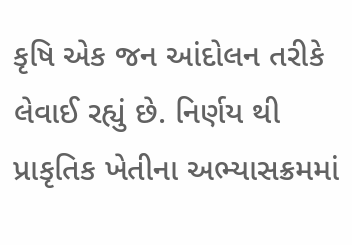કૃષિ એક જન આંદોલન તરીકે લેવાઈ રહ્યું છે. નિર્ણય થી પ્રાકૃતિક ખેતીના અભ્યાસક્રમમાં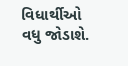વિધાર્થીઓ વધુ જોડાશે.